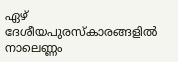ഏഴ് ദേശീയപുരസ്‌കാരങ്ങളിൽ നാലെണ്ണം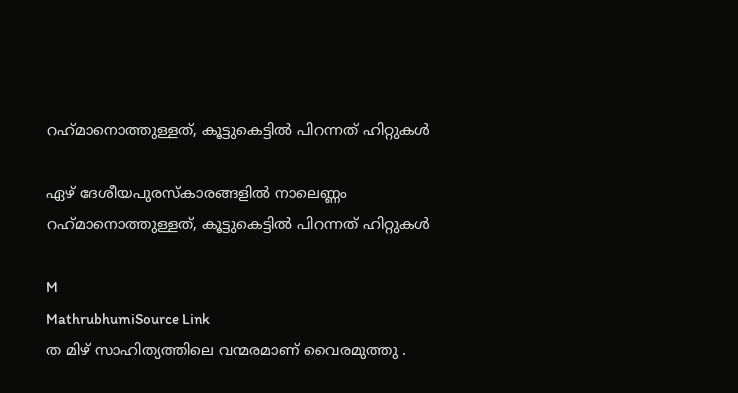റഹ്‌മാനൊത്തുള്ളത്, കൂട്ടുകെട്ടിൽ പിറന്നത് ഹിറ്റുകൾ

ഏഴ് ദേശീയപുരസ്‌കാരങ്ങളിൽ നാലെണ്ണം റഹ്‌മാനൊത്തുള്ളത്, കൂട്ടുകെട്ടിൽ പിറന്നത് ഹിറ്റുകൾ

M
MathrubhumiSource Link
ത മിഴ് സാഹിത്യത്തിലെ വന്മരമാണ് വൈരമുത്തു .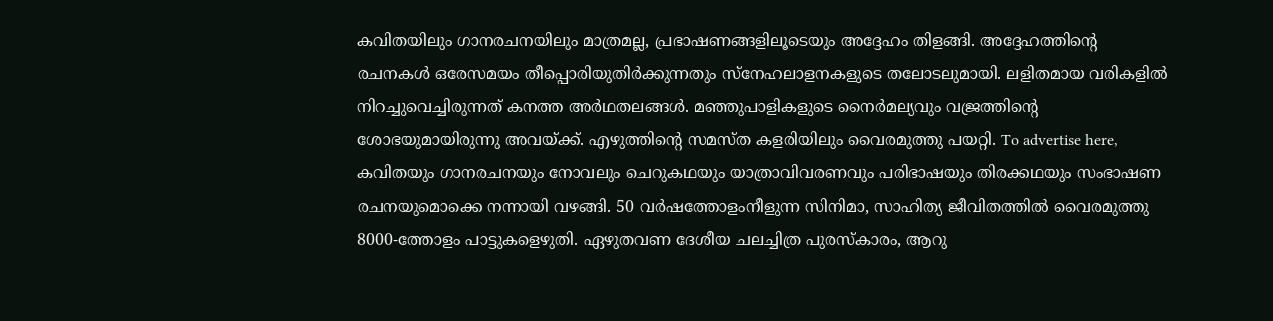കവിതയിലും ഗാനരചനയിലും മാത്രമല്ല, പ്രഭാഷണങ്ങളിലൂടെയും അദ്ദേഹം തിളങ്ങി. അദ്ദേഹത്തിന്റെ രചനകൾ ഒരേസമയം തീപ്പൊരിയുതിർക്കുന്നതും സ്‌നേഹലാളനകളുടെ തലോടലുമായി. ലളിതമായ വരികളിൽ നിറച്ചുവെച്ചിരുന്നത് കനത്ത അർഥതലങ്ങൾ. മഞ്ഞുപാളികളുടെ നൈർമല്യവും വജ്രത്തിന്റെ ശോഭയുമായിരുന്നു അവയ്ക്ക്. എഴുത്തിന്റെ സമസ്ത കളരിയിലും വൈരമുത്തു പയറ്റി. To advertise here, കവിതയും ഗാനരചനയും നോവലും ചെറുകഥയും യാത്രാവിവരണവും പരിഭാഷയും തിരക്കഥയും സംഭാഷണ രചനയുമൊക്കെ നന്നായി വഴങ്ങി. 50 വർഷത്തോളംനീളുന്ന സിനിമാ, സാഹിത്യ ജീവിതത്തിൽ വൈരമുത്തു 8000-ത്തോളം പാട്ടുകളെഴുതി. ഏഴുതവണ ദേശീയ ചലച്ചിത്ര പുരസ്‌കാരം, ആറു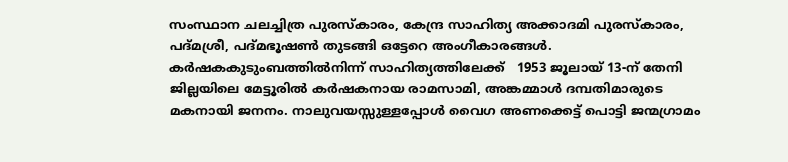സംസ്ഥാന ചലച്ചിത്ര പുരസ്‌കാരം, കേന്ദ്ര സാഹിത്യ അക്കാദമി പുരസ്‌കാരം, പദ്മശ്രീ, പദ്മഭൂഷൺ തുടങ്ങി ഒട്ടേറെ അംഗീകാരങ്ങൾ. കർഷകകുടുംബത്തിൽനിന്ന് സാഹിത്യത്തിലേക്ക്   1953 ജൂലായ് 13-ന് തേനി ജില്ലയിലെ മേട്ടൂരിൽ കർഷകനായ രാമസാമി, അങ്കമ്മാൾ ദമ്പതിമാരുടെ മകനായി ജനനം. നാലുവയസ്സുള്ളപ്പോൾ വൈഗ അണക്കെട്ട് പൊട്ടി ജന്മഗ്രാമം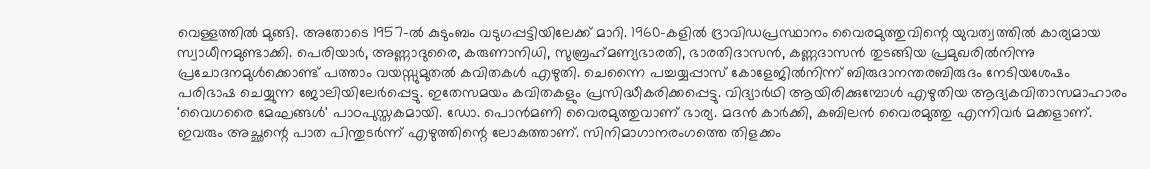വെള്ളത്തിൽ മുങ്ങി. അതോടെ 1957-ൽ കുടുംബം വടുഗപ്പട്ടിയിലേക്ക് മാറി. 1960-കളിൽ ദ്രാവിഡപ്രസ്ഥാനം വൈരമുത്തുവിന്റെ യുവത്വത്തിൽ കാര്യമായ സ്വാധീനമുണ്ടാക്കി. പെരിയാർ, അണ്ണാദുരൈ, കരുണാനിധി, സുബ്രഹ്‌മണ്യഭാരതി, ഭാരതിദാസൻ, കണ്ണദാസൻ തുടങ്ങിയ പ്രമുഖരിൽനിന്നു പ്രചോദനമുൾക്കൊണ്ട് പത്താം വയസ്സുമുതൽ കവിതകൾ എഴുതി. ചെന്നൈ പച്ചയ്യപ്പാസ് കോളേജിൽനിന്ന് ബിരുദാനന്തരബിരുദം നേടിയശേഷം പരിഭാഷ ചെയ്യുന്ന ജോലിയിലേർപ്പെട്ടു. ഇതേസമയം കവിതകളും പ്രസിദ്ധീകരിക്കപ്പെട്ടു. വിദ്യാർഥി ആയിരിക്കുമ്പോൾ എഴുതിയ ആദ്യകവിതാസമാഹാരം 'വൈഗരൈ മേഘങ്ങൾ' പാഠപുസ്തകമായി. ഡോ. പൊൻമണി വൈരമുത്തുവാണ് ഭാര്യ. മദൻ കാർക്കി, കബിലൻ വൈരമുത്തു എന്നിവർ മക്കളാണ്. ഇവരും അച്ഛന്റെ പാത പിന്തുടർന്ന് എഴുത്തിന്റെ ലോകത്താണ്. സിനിമാഗാനരംഗത്തെ തിളക്കം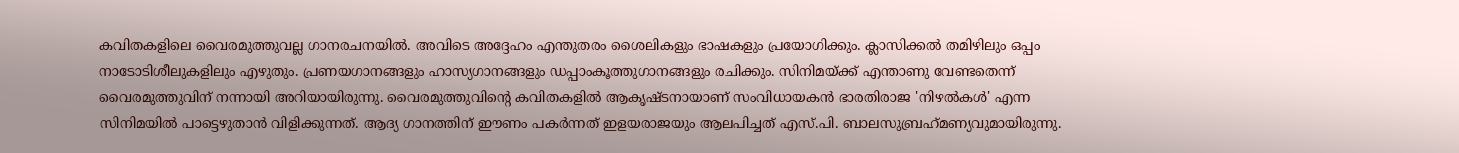കവിതകളിലെ വൈരമുത്തുവല്ല ഗാനരചനയിൽ. അവിടെ അദ്ദേഹം എന്തുതരം ശൈലികളും ഭാഷകളും പ്രയോഗിക്കും. ക്ലാസിക്കൽ തമിഴിലും ഒപ്പം നാടോടിശീലുകളിലും എഴുതും. പ്രണയഗാനങ്ങളും ഹാസ്യഗാനങ്ങളും ഡപ്പാംകൂത്തുഗാനങ്ങളും രചിക്കും. സിനിമയ്ക്ക് എന്താണു വേണ്ടതെന്ന് വൈരമുത്തുവിന് നന്നായി അറിയായിരുന്നു. വൈരമുത്തുവിന്റെ കവിതകളിൽ ആകൃഷ്ടനായാണ് സംവിധായകൻ ഭാരതിരാജ 'നിഴൽകൾ' എന്ന സിനിമയിൽ പാട്ടെഴുതാൻ വിളിക്കുന്നത്. ആദ്യ ഗാനത്തിന് ഈണം പകർന്നത് ഇളയരാജയും ആലപിച്ചത് എസ്.പി. ബാലസുബ്രഹ്‌മണ്യവുമായിരുന്നു.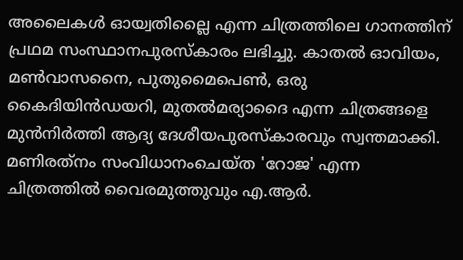അലൈകൾ ഓയ്വതില്ലൈ എന്ന ചിത്രത്തിലെ ഗാനത്തിന് പ്രഥമ സംസ്ഥാനപുരസ്‌കാരം ലഭിച്ചു. കാതൽ ഓവിയം, മൺവാസനൈ, പുതുമൈപെൺ, ഒരു കൈദിയിൻഡയറി, മുതൽമര്യാദൈ എന്ന ചിത്രങ്ങളെ മുൻനിർത്തി ആദ്യ ദേശീയപുരസ്‌കാരവും സ്വന്തമാക്കി. മണിരത്‌നം സംവിധാനംചെയ്ത 'റോജ' എന്ന ചിത്രത്തിൽ വൈരമുത്തുവും എ.ആർ.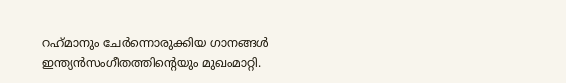റഹ്‌മാനും ചേർന്നൊരുക്കിയ ഗാനങ്ങൾ ഇന്ത്യൻസംഗീതത്തിന്റെയും മുഖംമാറ്റി.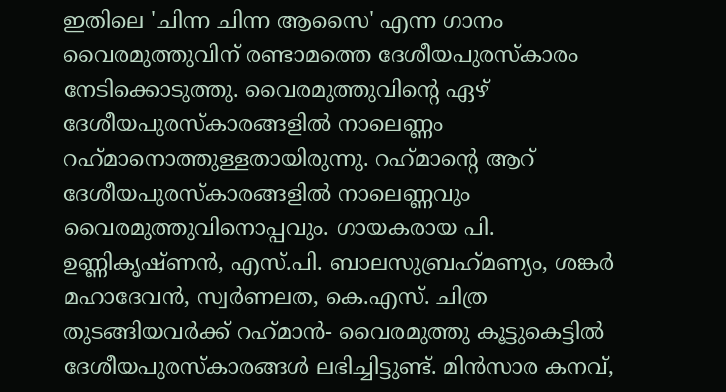ഇതിലെ 'ചിന്ന ചിന്ന ആസൈ' എന്ന ഗാനം വൈരമുത്തുവിന് രണ്ടാമത്തെ ദേശീയപുരസ്‌കാരം നേടിക്കൊടുത്തു. വൈരമുത്തുവിന്റെ ഏഴ് ദേശീയപുരസ്‌കാരങ്ങളിൽ നാലെണ്ണം റഹ്‌മാനൊത്തുള്ളതായിരുന്നു. റഹ്‌മാന്റെ ആറ് ദേശീയപുരസ്‌കാരങ്ങളിൽ നാലെണ്ണവും വൈരമുത്തുവിനൊപ്പവും. ഗായകരായ പി. ഉണ്ണികൃഷ്ണൻ, എസ്.പി. ബാലസുബ്രഹ്‌മണ്യം, ശങ്കർ മഹാദേവൻ, സ്വർണലത, കെ.എസ്. ചിത്ര തുടങ്ങിയവർക്ക് റഹ്‌മാൻ- വൈരമുത്തു കൂട്ടുകെട്ടിൽ ദേശീയപുരസ്‌കാരങ്ങൾ ലഭിച്ചിട്ടുണ്ട്. മിൻസാര കനവ്,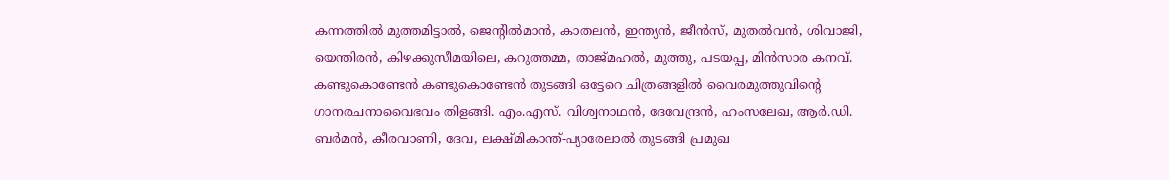കന്നത്തിൽ മുത്തമിട്ടാൽ, ജെന്റിൽമാൻ, കാതലൻ, ഇന്ത്യൻ, ജീൻസ്, മുതൽവൻ, ശിവാജി, യെന്തിരൻ, കിഴക്കുസീമയിലെ, കറുത്തമ്മ, താജ്മഹൽ, മുത്തു, പടയപ്പ, മിൻസാര കനവ്. കണ്ടുകൊണ്ടേൻ കണ്ടുകൊണ്ടേൻ തുടങ്ങി ഒട്ടേറെ ചിത്രങ്ങളിൽ വൈരമുത്തുവിന്റെ ഗാനരചനാവൈഭവം തിളങ്ങി. എം.എസ്. വിശ്വനാഥൻ, ദേവേന്ദ്രൻ, ഹംസലേഖ, ആർ.ഡി. ബർമൻ, കീരവാണി, ദേവ, ലക്ഷ്മികാന്ത്-പ്യാരേലാൽ തുടങ്ങി പ്രമുഖ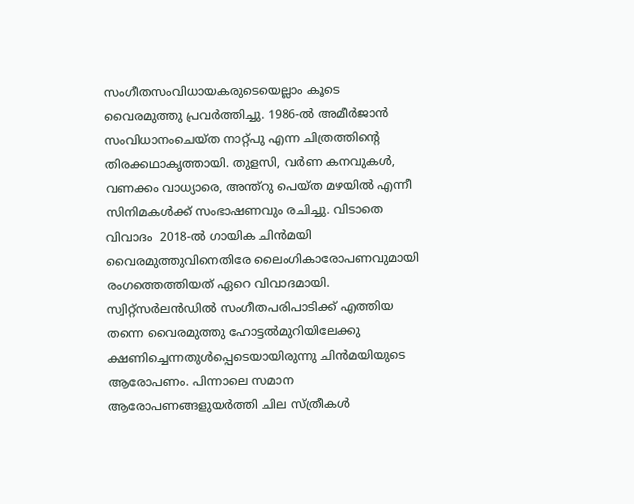സംഗീതസംവിധായകരുടെയെല്ലാം കൂടെ വൈരമുത്തു പ്രവർത്തിച്ചു. 1986-ൽ അമീർജാൻ സംവിധാനംചെയ്ത നാറ്റ്പു എന്ന ചിത്രത്തിന്റെ തിരക്കഥാകൃത്തായി. തുളസി, വർണ കനവുകൾ, വണക്കം വാധ്യാരെ, അന്ത്റു പെയ്ത മഴയിൽ എന്നീ സിനിമകൾക്ക് സംഭാഷണവും രചിച്ചു. വിടാതെ വിവാദം  2018-ൽ ഗായിക ചിൻമയി വൈരമുത്തുവിനെതിരേ ലൈംഗികാരോപണവുമായി രംഗത്തെത്തിയത് ഏറെ വിവാദമായി. സ്വിറ്റ്‌സർലൻഡിൽ സംഗീതപരിപാടിക്ക് എത്തിയ തന്നെ വൈരമുത്തു ഹോട്ടൽമുറിയിലേക്കു ക്ഷണിച്ചെന്നതുൾപ്പെടെയായിരുന്നു ചിൻമയിയുടെ ആരോപണം. പിന്നാലെ സമാന ആരോപണങ്ങളുയർത്തി ചില സ്ത്രീകൾ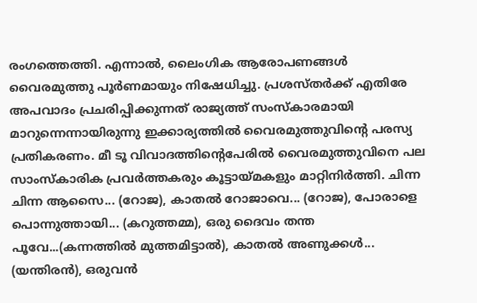രംഗത്തെത്തി. എന്നാൽ, ലൈംഗിക ആരോപണങ്ങൾ വൈരമുത്തു പൂർണമായും നിഷേധിച്ചു. പ്രശസ്തർക്ക് എതിരേ അപവാദം പ്രചരിപ്പിക്കുന്നത് രാജ്യത്ത് സംസ്‌കാരമായി മാറുന്നെന്നായിരുന്നു ഇക്കാര്യത്തിൽ വൈരമുത്തുവിന്റെ പരസ്യ പ്രതികരണം. മീ ടൂ വിവാദത്തിന്റെപേരിൽ വൈരമുത്തുവിനെ പല സാംസ്‌കാരിക പ്രവർത്തകരും കൂട്ടായ്മകളും മാറ്റിനിർത്തി. ചിന്ന ചിന്ന ആസൈ... (റോജ), കാതൽ റോജാവെ... (റോജ), പോരാളെ പൊന്നുത്തായി... (കറുത്തമ്മ), ഒരു ദൈവം തന്ത പൂവേ...(കന്നത്തിൽ മുത്തമിട്ടാൽ), കാതൽ അണുക്കൾ... (യന്തിരൻ), ഒരുവൻ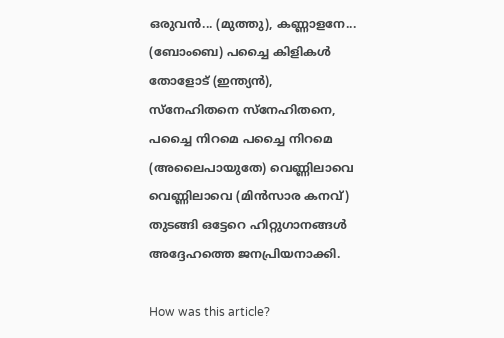ഒരുവൻ... (മുത്തു), കണ്ണാളനേ... (ബോംബെ) പച്ചൈ കിളികൾ തോളോട് (ഇന്ത്യൻ), സ്‌നേഹിതനെ സ്‌നേഹിതനെ, പച്ചൈ നിറമെ പച്ചൈ നിറമെ (അലൈപായുതേ) വെണ്ണിലാവെ വെണ്ണിലാവെ (മിൻസാര കനവ്) തുടങ്ങി ഒട്ടേറെ ഹിറ്റുഗാനങ്ങൾ അദ്ദേഹത്തെ ജനപ്രിയനാക്കി.

How was this article?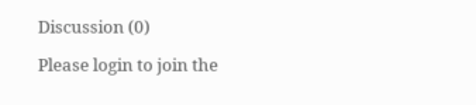Discussion (0)

Please login to join the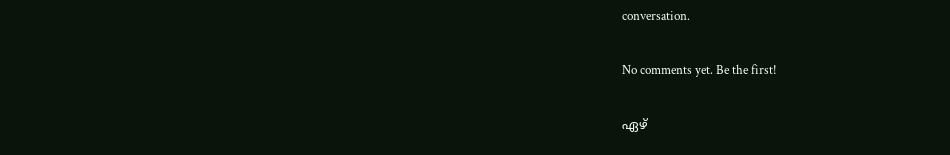conversation.

No comments yet. Be the first!

ഏഴ്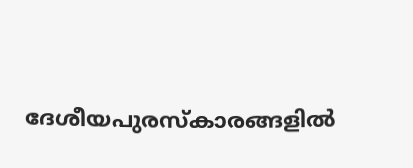ദേശീയപുരസ്‌കാരങ്ങളിൽ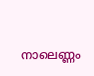നാലെണ്ണം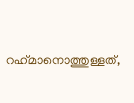റഹ്‌മാനൊത്തുള്ളത്,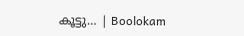കൂട്ടു… | Boolokam